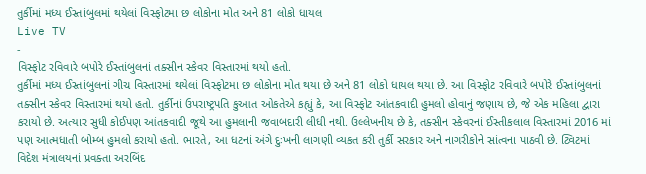તુર્કીમાં મધ્ય ઈસ્તાંબુલમાં થયેલાં વિસ્ફોટમા છ લોકોના મોત અને 81 લોકો ધાયલ
Live TV
-
વિસ્ફોટ રવિવારે બપોરે ઈસ્તાંબુલનાં તક્સીન સ્કેવર વિસ્તારમાં થયો હતો.
તુર્કીમાં મધ્ય ઈસ્તાંબુલનાં ગીચ વિસ્તારમાં થયેલાં વિસ્ફોટમા છ લોકોના મોત થયા છે અને 81 લોકો ધાયલ થયા છે. આ વિસ્ફોટ રવિવારે બપોરે ઈસ્તાંબુલનાં તક્સીન સ્કેવર વિસ્તારમાં થયો હતો. તુર્કીનાં ઉપરાષ્ટ્રપતિ કુઆત ઓકતેએ કહ્યું કે, આ વિસ્ફોટ આંતકવાદી હુમલો હોવાનું જણાય છે, જે એક મહિલા દ્વારા કરાયો છે. અત્યાર સુધી કોઈપણ આંતકવાદી જૂથે આ હુમલાની જવાબદારી લીધી નથી. ઉલ્લેખનીય છે કે, તક્સીન સ્કેવરનાં ઈસ્તીકલાલ વિસ્તારમાં 2016 માં પણ આત્મધાતી બોમ્બ હુમલો કરાયો હતો. ભારતે, આ ધટનાં અંગે દુઃખની લાગણી વ્યકત કરી તુર્કી સરકાર અને નાગરીકોને સાંત્વના પાઠવી છે. ટ્વિટમાં વિદેશ મંત્રાલયનાં પ્રવક્તા અરબિંદ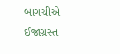બાગચીએ ઈજાગ્રસ્ત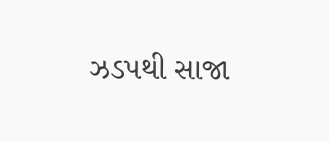ઝડપથી સાજા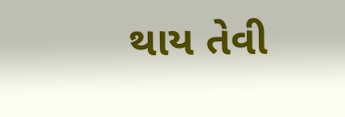થાય તેવી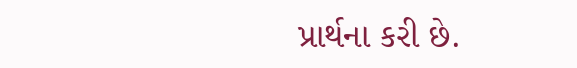પ્રાર્થના કરી છે.